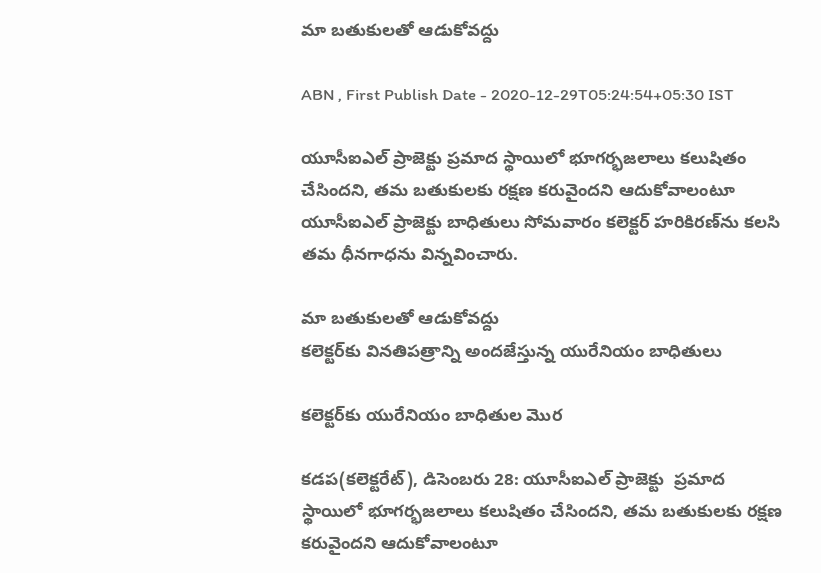మా బతుకులతో ఆడుకోవద్దు

ABN , First Publish Date - 2020-12-29T05:24:54+05:30 IST

యూసీఐఎల్‌ ప్రాజెక్టు ప్రమాద స్థాయిలో భూగర్భజలాలు కలుషితం చేసిందని, తమ బతుకులకు రక్షణ కరువైందని ఆదుకోవాలంటూ యూసీఐఎల్‌ ప్రాజెక్టు బాధితులు సోమవారం కలెక్టర్‌ హరికిరణ్‌ను కలసి తమ ధీనగాధను విన్నవించారు.

మా బతుకులతో ఆడుకోవద్దు
కలెక్టర్‌కు వినతిపత్రాన్ని అందజేస్తున్న యురేనియం బాధితులు

కలెక్టర్‌కు యురేనియం బాధితుల మొర

కడప(కలెక్టరేట్‌), డిసెంబరు 28: యూసీఐఎల్‌ ప్రాజెక్టు  ప్రమాద స్థాయిలో భూగర్భజలాలు కలుషితం చేసిందని, తమ బతుకులకు రక్షణ కరువైందని ఆదుకోవాలంటూ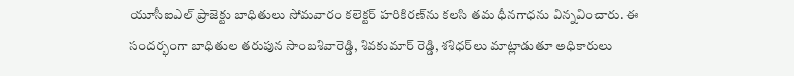యూసీఐఎల్‌ ప్రాజెక్టు బాధితులు సోమవారం కలెక్టర్‌ హరికిరణ్‌ను కలసి తమ ధీనగాధను విన్నవించారు. ఈ సందర్భంగా బాధితుల తరుపున సాంబశివారెడ్డి, శివకుమార్‌ రెడ్డి, శశిధర్‌లు మాట్లాడుతూ అధికారులు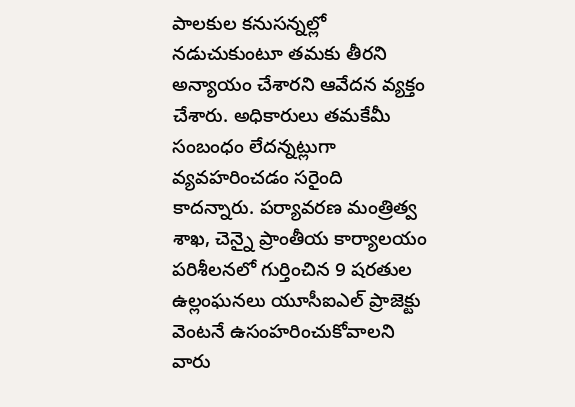పాలకుల కనుసన్నల్లో నడుచుకుంటూ తమకు తీరని అన్యాయం చేశారని ఆవేదన వ్యక్తం చేశారు. అధికారులు తమకేమీ సంబంధం లేదన్నట్లుగా వ్యవహరించడం సరైంది కాదన్నారు. పర్యావరణ మంత్రిత్వ శాఖ, చెన్నై ప్రాంతీయ కార్యాలయం పరిశీలనలో గుర్తించిన 9 షరతుల ఉల్లంఘనలు యూసీఐఎల్‌ ప్రాజెక్టు వెంటనే ఉసంహరించుకోవాలని వారు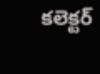కలెక్టర్‌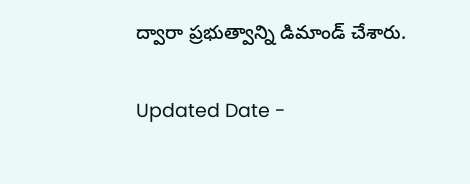ద్వారా ప్రభుత్వాన్ని డిమాండ్‌ చేశారు.

Updated Date -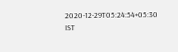2020-12-29T05:24:54+05:30 IST